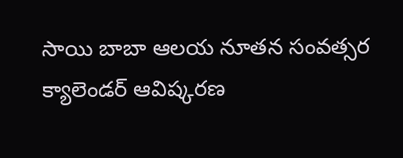సాయి బాబా ఆలయ నూతన సంవత్సర క్యాలెండర్ ఆవిష్క‌ర‌ణ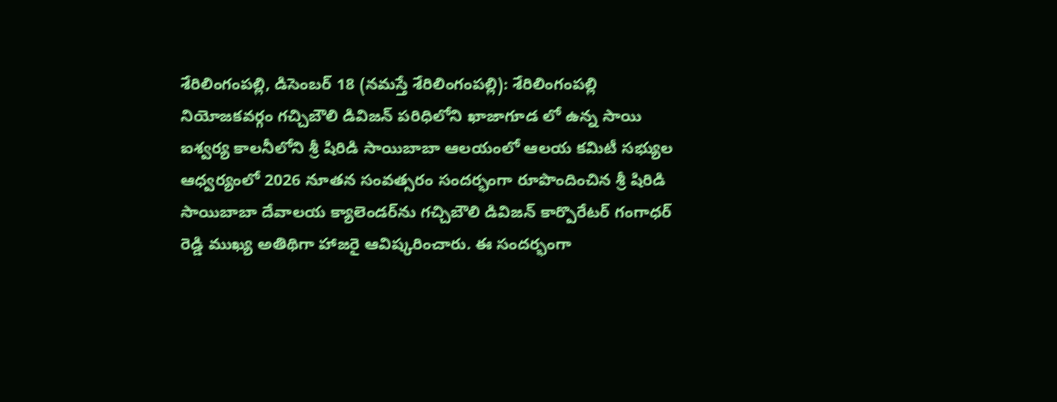శేరిలింగంప‌ల్లి, డిసెంబ‌ర్ 18 (న‌మ‌స్తే శేరిలింగంప‌ల్లి): శేరిలింగంపల్లి నియోజకవర్గం గచ్చిబౌలి డివిజన్ పరిధిలోని ఖాజాగూడ లో ఉన్న సాయి ఐశ్వర్య కాలనీలోని శ్రీ షిరిడి సాయిబాబా ఆలయంలో ఆలయ కమిటీ సభ్యుల ఆధ్వర్యంలో 2026 నూతన సంవత్సరం సందర్భంగా రూపొందించిన శ్రీ షిరిడి సాయిబాబా దేవాలయ క్యాలెండర్‌ను గచ్చిబౌలి డివిజన్ కార్పొరేటర్ గంగాధర్ రెడ్డి ముఖ్య అతిథిగా హాజరై ఆవిష్కరించారు. ఈ సందర్భంగా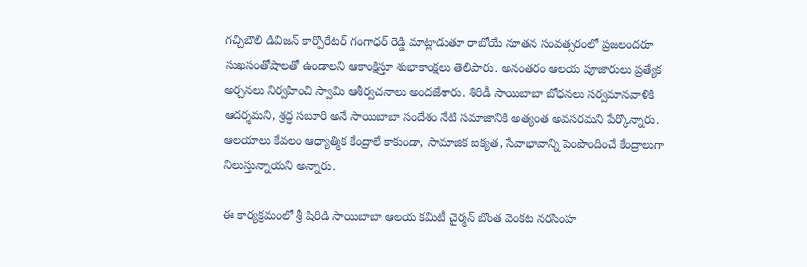గచ్చిబౌలి డివిజన్ కార్పొరేటర్ గంగాధర్ రెడ్డి మాట్లాడుతూ రాబోయే నూతన సంవత్సరంలో ప్రజలందరూ సుఖసంతోషాలతో ఉండాలని ఆకాంక్షిస్తూ శుభాకాంక్షలు తెలిపారు. అనంతరం ఆలయ పూజారులు ప్రత్యేక అర్చనలు నిర్వహించి స్వామి ఆశీర్వచనాలు అందజేశారు. శిరిడీ సాయిబాబా బోధనలు సర్వమానవాళికి ఆదర్శమని, శ్రద్ధ సబూరి అనే సాయిబాబా సందేశం నేటి సమాజానికి అత్యంత అవసరమని పేర్కొన్నారు. ఆలయాలు కేవలం ఆధ్యాత్మిక కేంద్రాలే కాకుండా, సామాజిక ఐక్యత, సేవాభావాన్ని పెంపొందించే కేంద్రాలుగా నిలుస్తున్నాయని అన్నారు.

ఈ కార్యక్రమంలో శ్రీ షిరిడి సాయిబాబా ఆలయ కమిటీ చైర్మన్ బొంత వెంకట నరసింహ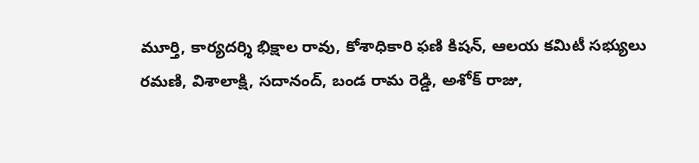మూర్తి, కార్యదర్శి భిక్షాల రావు, కోశాధికారి ఫణి కిషన్, ఆలయ కమిటీ సభ్యులు రమణి, విశాలాక్షి, సదానంద్, బండ రామ రెడ్డి, అశోక్ రాజు,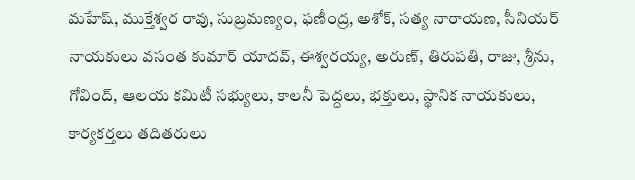మహేష్, ముక్తేశ్వర రావు, సుబ్రమణ్యం, ఫణీంద్ర, అశోక్, సత్య నారాయణ, సీనియర్ నాయకులు వసంత కుమార్ యాదవ్, ఈశ్వరయ్య, అరుణ్, తిరుపతి, రాజు, శ్రీను, గోవింద్, ఆలయ కమిటీ సభ్యులు, కాలనీ పెద్దలు, భక్తులు, స్థానిక నాయకులు, కార్యకర్తలు తదితరులు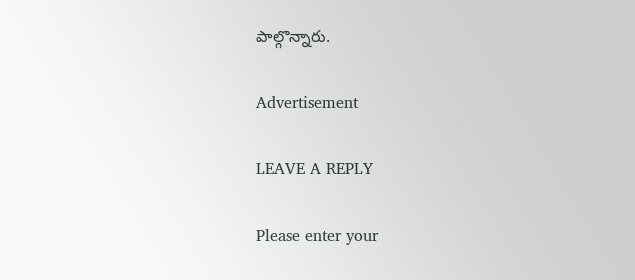పాల్గొన్నారు.

Advertisement

LEAVE A REPLY

Please enter your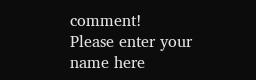comment!
Please enter your name here